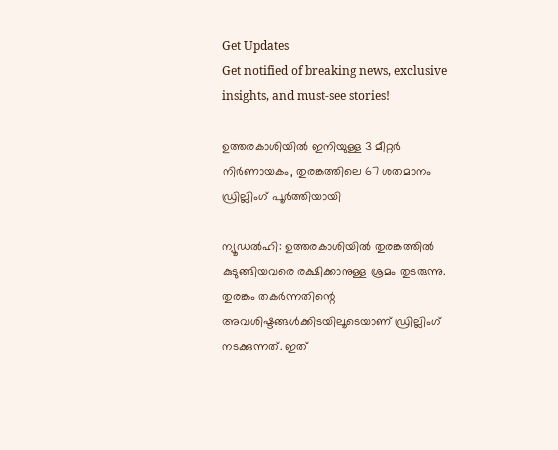Get Updates
Get notified of breaking news, exclusive insights, and must-see stories!

ഉത്തരകാശിയില്‍ ഇനിയുള്ള 3 മീറ്റര്‍ നിര്‍ണായകം, തുരങ്കത്തിലെ 67 ശതമാനം ഡ്രില്ലിംഗ് പൂര്‍ത്തിയായി

ന്യൂഡല്‍ഹി: ഉത്തരകാശിയില്‍ തുരങ്കത്തില്‍ കുടുങ്ങിയവരെ രക്ഷിക്കാനുള്ള ശ്രമം തുടരുന്നു. തുരങ്കം തകര്‍ന്നതിന്റെ അവശിഷ്ടങ്ങള്‍ക്കിടയിലൂടെയാണ് ഡ്രില്ലിംഗ് നടക്കുന്നത്. ഇത്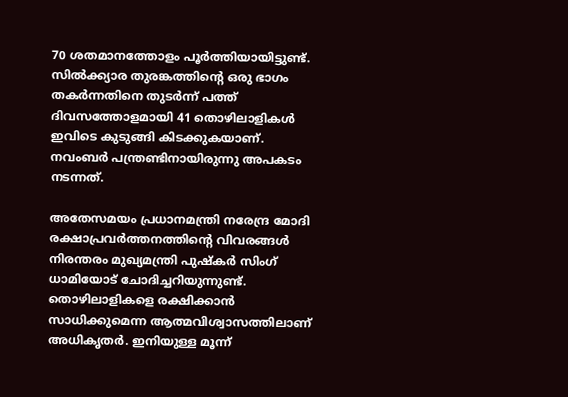70 ശതമാനത്തോളം പൂര്‍ത്തിയായിട്ടുണ്ട്. സില്‍ക്ക്യാര തുരങ്കത്തിന്റെ ഒരു ഭാഗം തകര്‍ന്നതിനെ തുടര്‍ന്ന് പത്ത് ദിവസത്തോളമായി 41 തൊഴിലാളികള്‍ ഇവിടെ കുടുങ്ങി കിടക്കുകയാണ്. നവംബര്‍ പന്ത്രണ്ടിനായിരുന്നു അപകടം നടന്നത്.

അതേസമയം പ്രധാനമന്ത്രി നരേന്ദ്ര മോദി രക്ഷാപ്രവര്‍ത്തനത്തിന്റെ വിവരങ്ങള്‍ നിരന്തരം മുഖ്യമന്ത്രി പുഷ്‌കര്‍ സിംഗ് ധാമിയോട് ചോദിച്ചറിയുന്നുണ്ട്. തൊഴിലാളികളെ രക്ഷിക്കാന്‍ സാധിക്കുമെന്ന ആത്മവിശ്വാസത്തിലാണ് അധികൃതര്‍. ഇനിയുള്ള മൂന്ന്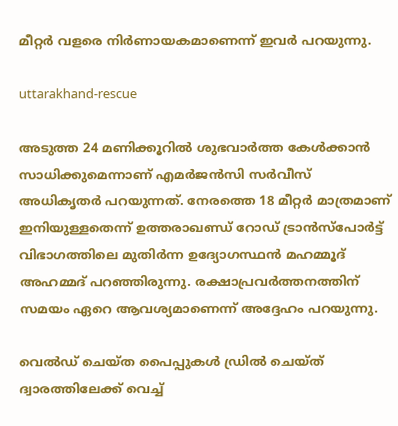മീറ്റര്‍ വളരെ നിര്‍ണായകമാണെന്ന് ഇവര്‍ പറയുന്നു.

uttarakhand-rescue

അടുത്ത 24 മണിക്കൂറില്‍ ശുഭവാര്‍ത്ത കേള്‍ക്കാന്‍ സാധിക്കുമെന്നാണ് എമര്‍ജന്‍സി സര്‍വീസ് അധികൃതര്‍ പറയുന്നത്. നേരത്തെ 18 മീറ്റര്‍ മാത്രമാണ് ഇനിയുള്ളതെന്ന് ഉത്തരാഖണ്ഡ് റോഡ് ട്രാന്‍സ്‌പോര്‍ട്ട് വിഭാഗത്തിലെ മുതിര്‍ന്ന ഉദ്യോഗസ്ഥന്‍ മഹമ്മൂദ് അഹമ്മദ് പറഞ്ഞിരുന്നു. രക്ഷാപ്രവര്‍ത്തനത്തിന് സമയം ഏറെ ആവശ്യമാണെന്ന് അദ്ദേഹം പറയുന്നു.

വെല്‍ഡ് ചെയ്ത പൈപ്പുകള്‍ ഡ്രില്‍ ചെയ്ത് ദ്വാരത്തിലേക്ക് വെച്ച്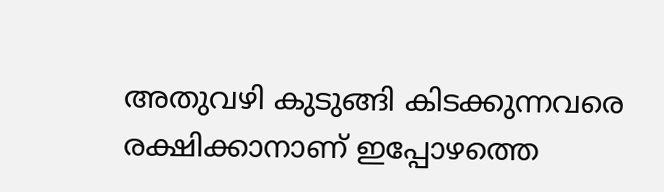അതുവഴി കുടുങ്ങി കിടക്കുന്നവരെ രക്ഷിക്കാനാണ് ഇപ്പോഴത്തെ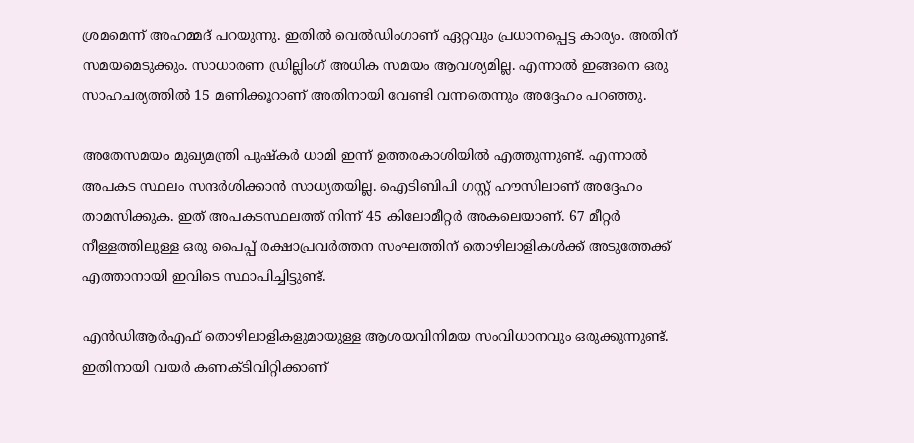ശ്രമമെന്ന് അഹമ്മദ് പറയുന്നു. ഇതില്‍ വെല്‍ഡിംഗാണ് ഏറ്റവും പ്രധാനപ്പെട്ട കാര്യം. അതിന് സമയമെടുക്കും. സാധാരണ ഡ്രില്ലിംഗ് അധിക സമയം ആവശ്യമില്ല. എന്നാല്‍ ഇങ്ങനെ ഒരു സാഹചര്യത്തില്‍ 15 മണിക്കൂറാണ് അതിനായി വേണ്ടി വന്നതെന്നും അദ്ദേഹം പറഞ്ഞു.

അതേസമയം മുഖ്യമന്ത്രി പുഷ്‌കര്‍ ധാമി ഇന്ന് ഉത്തരകാശിയില്‍ എത്തുന്നുണ്ട്. എന്നാല്‍ അപകട സ്ഥലം സന്ദര്‍ശിക്കാന്‍ സാധ്യതയില്ല. ഐടിബിപി ഗസ്റ്റ് ഹൗസിലാണ് അദ്ദേഹം താമസിക്കുക. ഇത് അപകടസ്ഥലത്ത് നിന്ന് 45 കിലോമീറ്റര്‍ അകലെയാണ്. 67 മീറ്റര്‍ നീള്ളത്തിലുള്ള ഒരു പൈപ്പ് രക്ഷാപ്രവര്‍ത്തന സംഘത്തിന് തൊഴിലാളികള്‍ക്ക് അടുത്തേക്ക് എത്താനായി ഇവിടെ സ്ഥാപിച്ചിട്ടുണ്ട്.

എന്‍ഡിആര്‍എഫ് തൊഴിലാളികളുമായുള്ള ആശയവിനിമയ സംവിധാനവും ഒരുക്കുന്നുണ്ട്. ഇതിനായി വയര്‍ കണക്ടിവിറ്റിക്കാണ്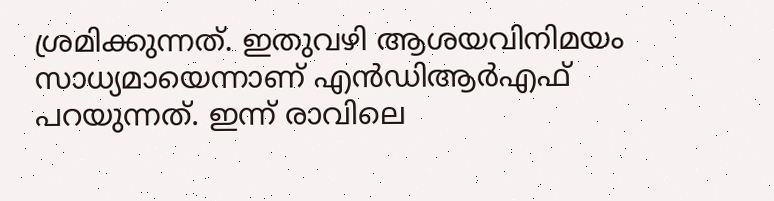ശ്രമിക്കുന്നത്. ഇതുവഴി ആശയവിനിമയം സാധ്യമായെന്നാണ് എന്‍ഡിആര്‍എഫ് പറയുന്നത്. ഇന്ന് രാവിലെ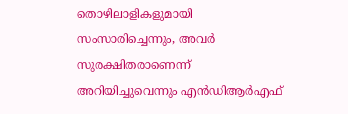തൊഴിലാളികളുമായി സംസാരിച്ചെന്നും, അവര്‍ സുരക്ഷിതരാണെന്ന് അറിയിച്ചുവെന്നും എന്‍ഡിആര്‍എഫ്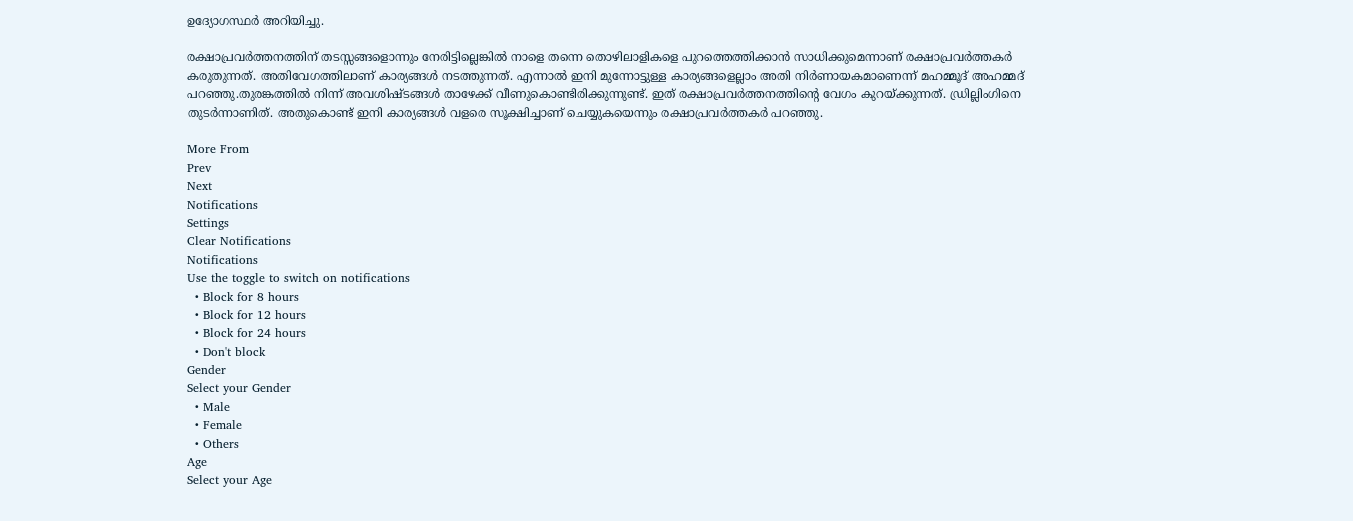ഉദ്യോഗസ്ഥര്‍ അറിയിച്ചു.

രക്ഷാപ്രവര്‍ത്തനത്തിന് തടസ്സങ്ങളൊന്നും നേരിട്ടില്ലെങ്കില്‍ നാളെ തന്നെ തൊഴിലാളികളെ പുറത്തെത്തിക്കാന്‍ സാധിക്കുമെന്നാണ് രക്ഷാപ്രവര്‍ത്തകര്‍ കരുതുന്നത്. അതിവേഗത്തിലാണ് കാര്യങ്ങള്‍ നടത്തുന്നത്. എന്നാല്‍ ഇനി മുന്നോട്ടുള്ള കാര്യങ്ങളെല്ലാം അതി നിര്‍ണായകമാണെന്ന് മഹമ്മൂദ് അഹമ്മദ് പറഞ്ഞു.തുരങ്കത്തില്‍ നിന്ന് അവശിഷ്ടങ്ങള്‍ താഴേക്ക് വീണുകൊണ്ടിരിക്കുന്നുണ്ട്. ഇത് രക്ഷാപ്രവര്‍ത്തനത്തിന്റെ വേഗം കുറയ്ക്കുന്നത്. ഡ്രില്ലിംഗിനെ തുടര്‍ന്നാണിത്. അതുകൊണ്ട് ഇനി കാര്യങ്ങള്‍ വളരെ സൂക്ഷിച്ചാണ് ചെയ്യുകയെന്നും രക്ഷാപ്രവര്‍ത്തകര്‍ പറഞ്ഞു.

More From
Prev
Next
Notifications
Settings
Clear Notifications
Notifications
Use the toggle to switch on notifications
  • Block for 8 hours
  • Block for 12 hours
  • Block for 24 hours
  • Don't block
Gender
Select your Gender
  • Male
  • Female
  • Others
Age
Select your Age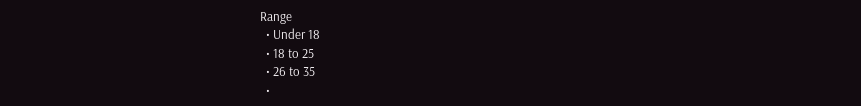Range
  • Under 18
  • 18 to 25
  • 26 to 35
  •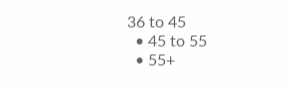36 to 45
  • 45 to 55
  • 55+